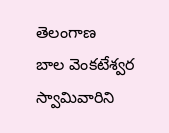తెలంగాణ
బాల వెంకటేశ్వర స్వామివారిని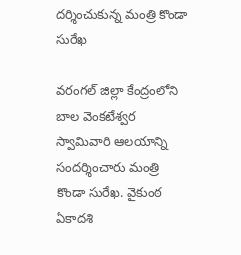దర్శించుకున్న మంత్రి కొండా సురేఖ

వరంగల్ జిల్లా కేంద్రంలోని బాల వెంకటేశ్వర స్వామివారి ఆలయాన్ని సందర్శించారు మంత్రి కొండా సురేఖ. వైకుంఠ ఏకాదశి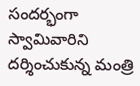సందర్భంగా స్వామివారిని దర్శించుకున్న మంత్రి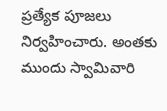ప్రత్యేక పూజలు నిర్వహించారు. అంతకు ముందు స్వామివారి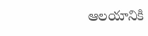ఆలయానికి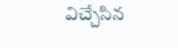విచ్చేసిన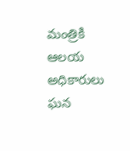మంత్రికి ఆలయ అధికారులు ఘన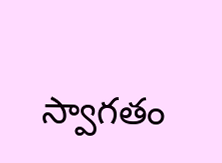స్వాగతం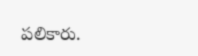పలికారు.